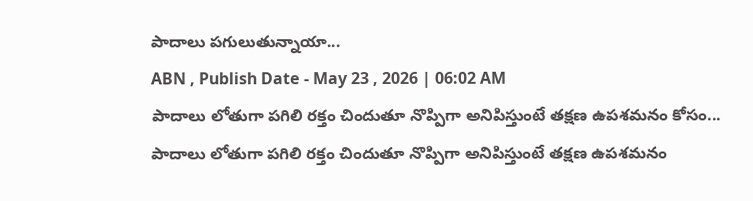పాదాలు పగులుతున్నాయా...
ABN , Publish Date - May 23 , 2026 | 06:02 AM
పాదాలు లోతుగా పగిలి రక్తం చిందుతూ నొప్పిగా అనిపిస్తుంటే తక్షణ ఉపశమనం కోసం...
పాదాలు లోతుగా పగిలి రక్తం చిందుతూ నొప్పిగా అనిపిస్తుంటే తక్షణ ఉపశమనం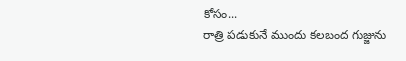కోసం...
రాత్రి పడుకునే ముందు కలబంద గుజ్జును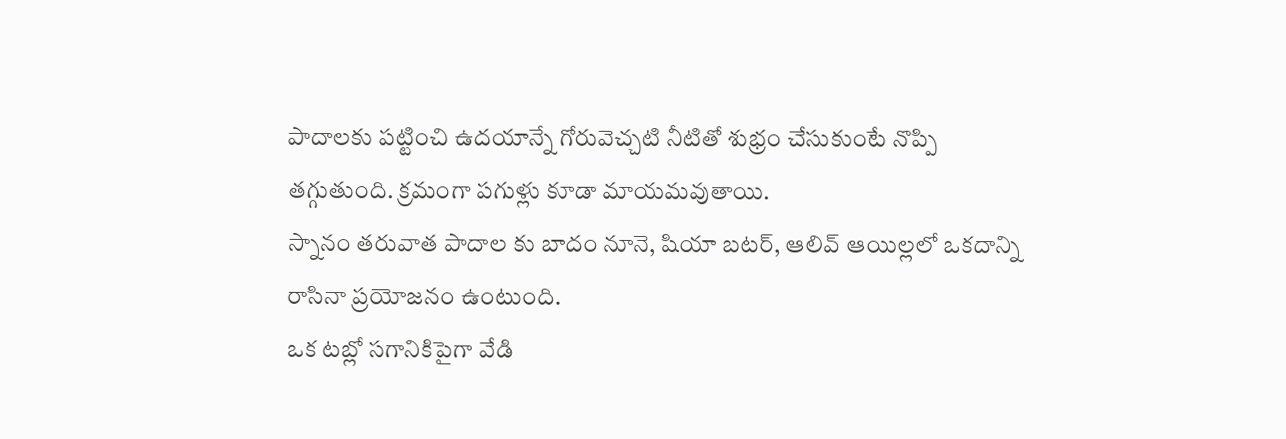పాదాలకు పట్టించి ఉదయాన్నే గోరువెచ్చటి నీటితో శుభ్రం చేసుకుంటే నొప్పి తగ్గుతుంది. క్రమంగా పగుళ్లు కూడా మాయమవుతాయి.
స్నానం తరువాత పాదాల కు బాదం నూనె, షియా బటర్, ఆలివ్ ఆయిల్లలో ఒకదాన్ని రాసినా ప్రయోజనం ఉంటుంది.
ఒక టబ్లో సగానికిపైగా వేడి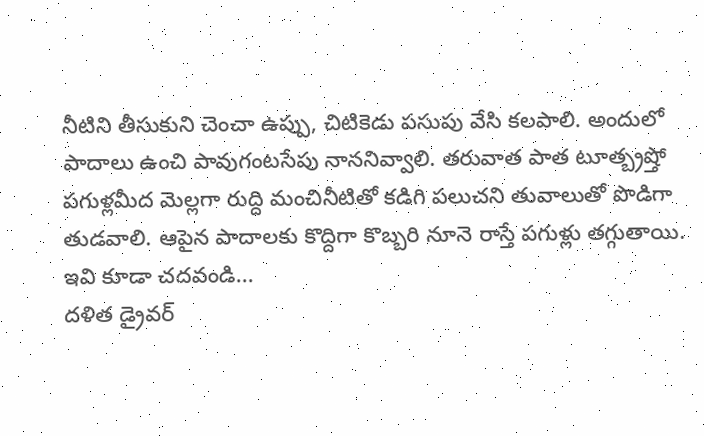నీటిని తీసుకుని చెంచా ఉప్పు, చిటికెడు పసుపు వేసి కలపాలి. అందులో పాదాలు ఉంచి పావుగంటసేపు నాననివ్వాలి. తరువాత పాత టూత్బ్రష్తో పగుళ్లమీద మెల్లగా రుద్ది మంచినీటితో కడిగి పలుచని తువాలుతో పొడిగా తుడవాలి. ఆపైన పాదాలకు కొద్దిగా కొబ్బరి నూనె రాస్తే పగుళ్లు తగ్గుతాయి.
ఇవి కూడా చదవండి...
దళిత డ్రైవర్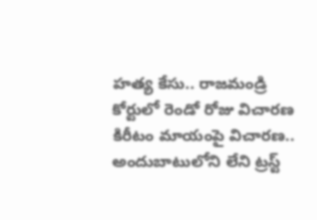హత్య కేసు.. రాజమండ్రి కోర్టులో రెండో రోజు విచారణ
కిరీటం మాయంపై విచారణ.. అందుబాటులోని లేని ట్రస్ట్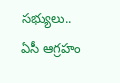సభ్యులు.. ఏసీ ఆగ్రహం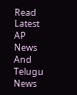Read Latest AP News And Telugu News